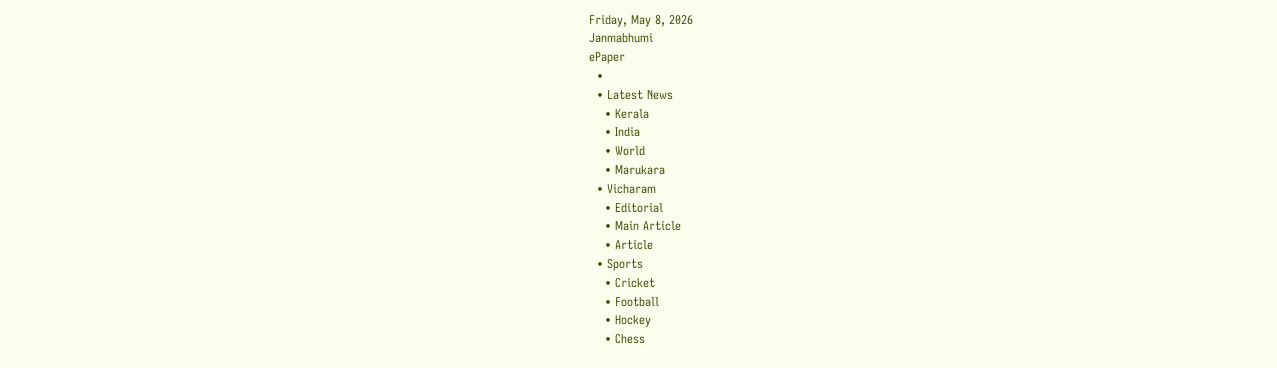Friday, May 8, 2026
Janmabhumi
ePaper
  •
  • Latest News
    • Kerala
    • India
    • World
    • Marukara
  • Vicharam
    • Editorial
    • Main Article
    • Article
  • Sports
    • Cricket
    • Football
    • Hockey
    • Chess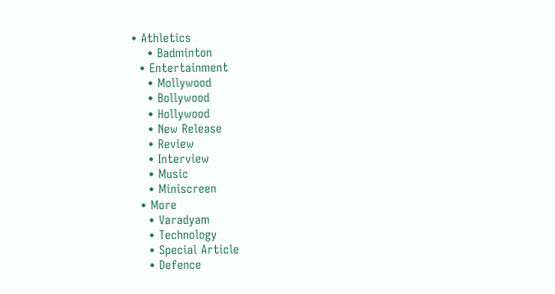• Athletics
    • Badminton
  • Entertainment
    • Mollywood
    • Bollywood
    • Hollywood
    • New Release
    • Review
    • Interview
    • Music
    • Miniscreen
  • More
    • Varadyam
    • Technology
    • Special Article
    • Defence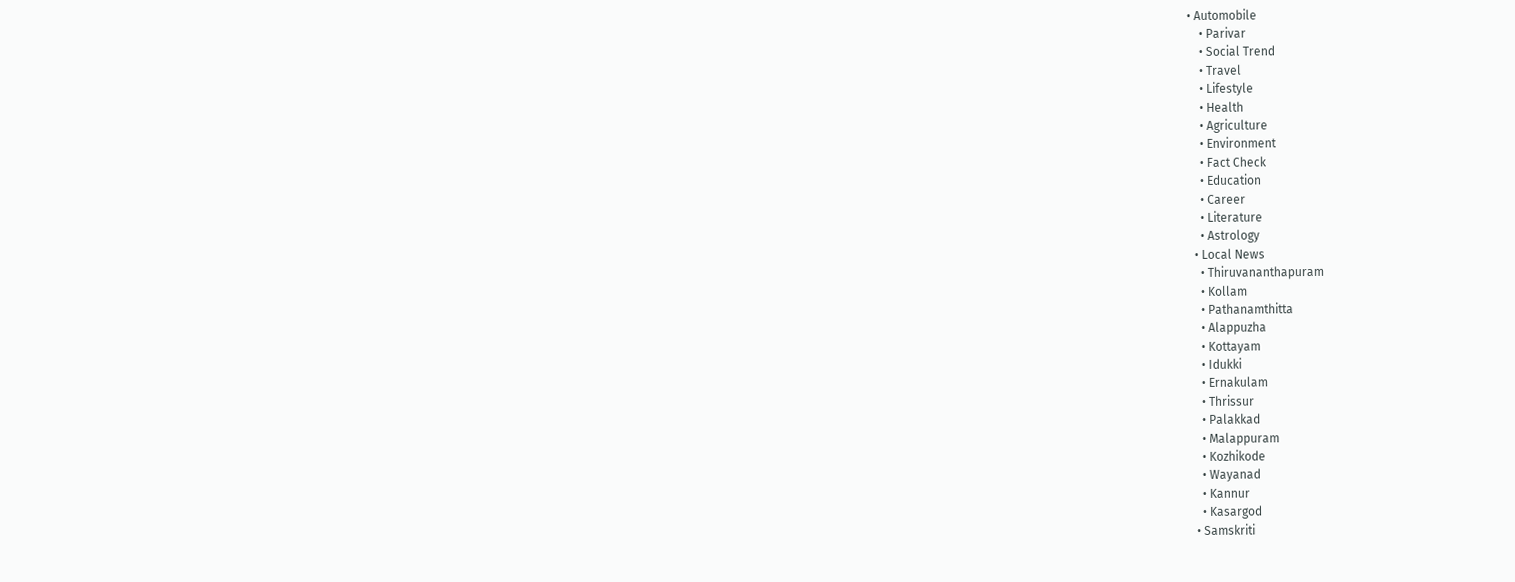• Automobile
    • Parivar
    • Social Trend
    • Travel
    • Lifestyle
    • Health
    • Agriculture
    • Environment
    • Fact Check
    • Education
    • Career
    • Literature
    • Astrology
  • Local News
    • Thiruvananthapuram
    • Kollam
    • Pathanamthitta
    • Alappuzha
    • Kottayam
    • Idukki
    • Ernakulam
    • Thrissur
    • Palakkad
    • Malappuram
    • Kozhikode
    • Wayanad
    • Kannur
    • Kasargod
  • Samskriti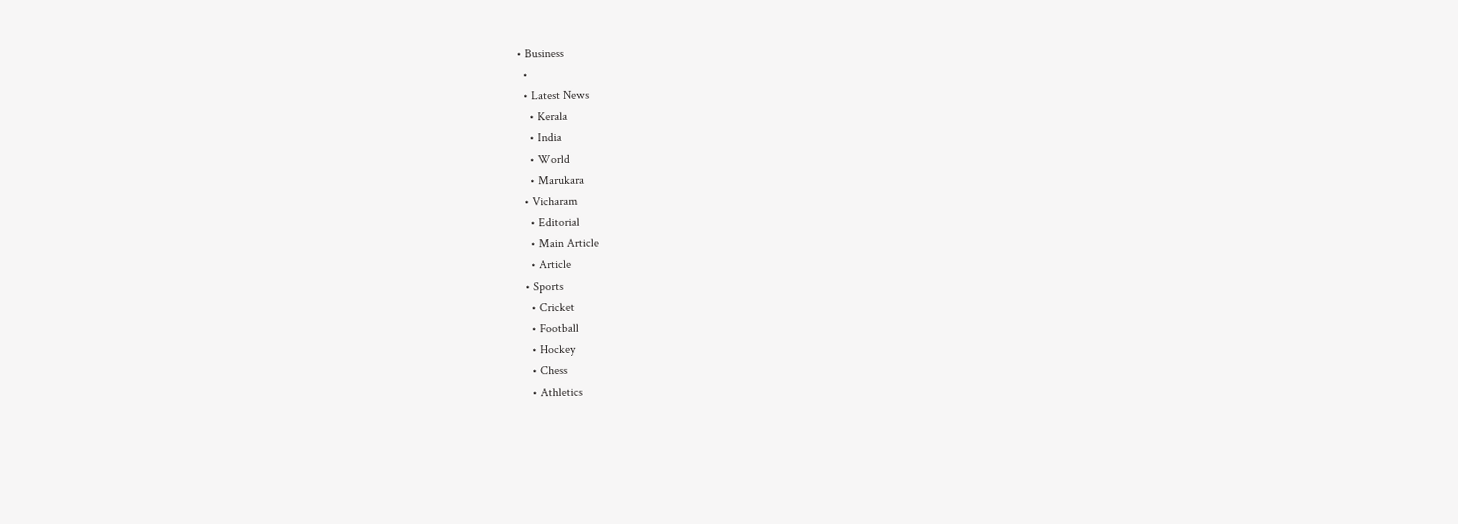• Business
  •
  • Latest News
    • Kerala
    • India
    • World
    • Marukara
  • Vicharam
    • Editorial
    • Main Article
    • Article
  • Sports
    • Cricket
    • Football
    • Hockey
    • Chess
    • Athletics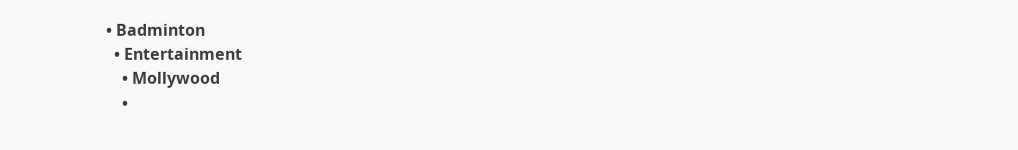• Badminton
  • Entertainment
    • Mollywood
    •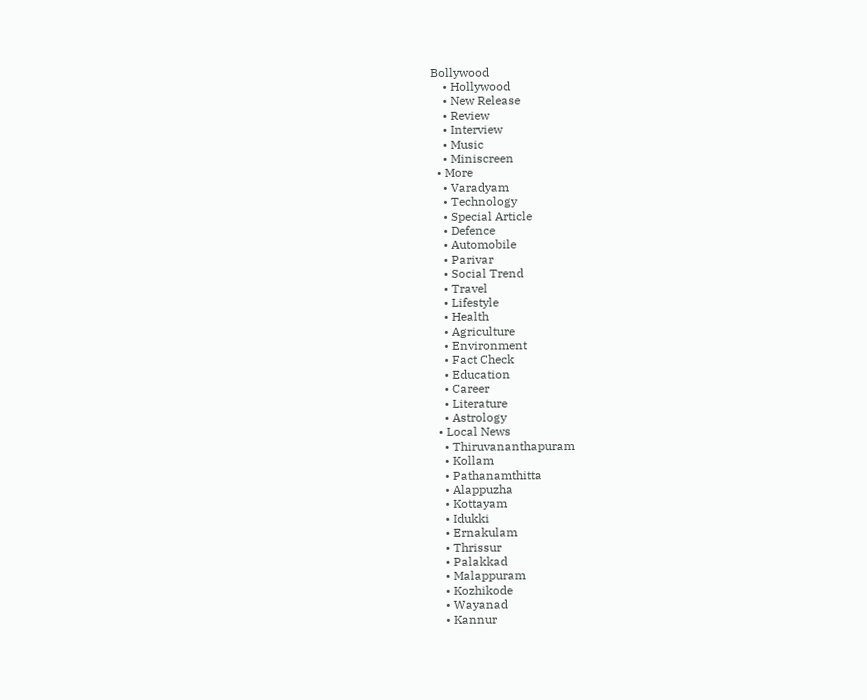Bollywood
    • Hollywood
    • New Release
    • Review
    • Interview
    • Music
    • Miniscreen
  • More
    • Varadyam
    • Technology
    • Special Article
    • Defence
    • Automobile
    • Parivar
    • Social Trend
    • Travel
    • Lifestyle
    • Health
    • Agriculture
    • Environment
    • Fact Check
    • Education
    • Career
    • Literature
    • Astrology
  • Local News
    • Thiruvananthapuram
    • Kollam
    • Pathanamthitta
    • Alappuzha
    • Kottayam
    • Idukki
    • Ernakulam
    • Thrissur
    • Palakkad
    • Malappuram
    • Kozhikode
    • Wayanad
    • Kannur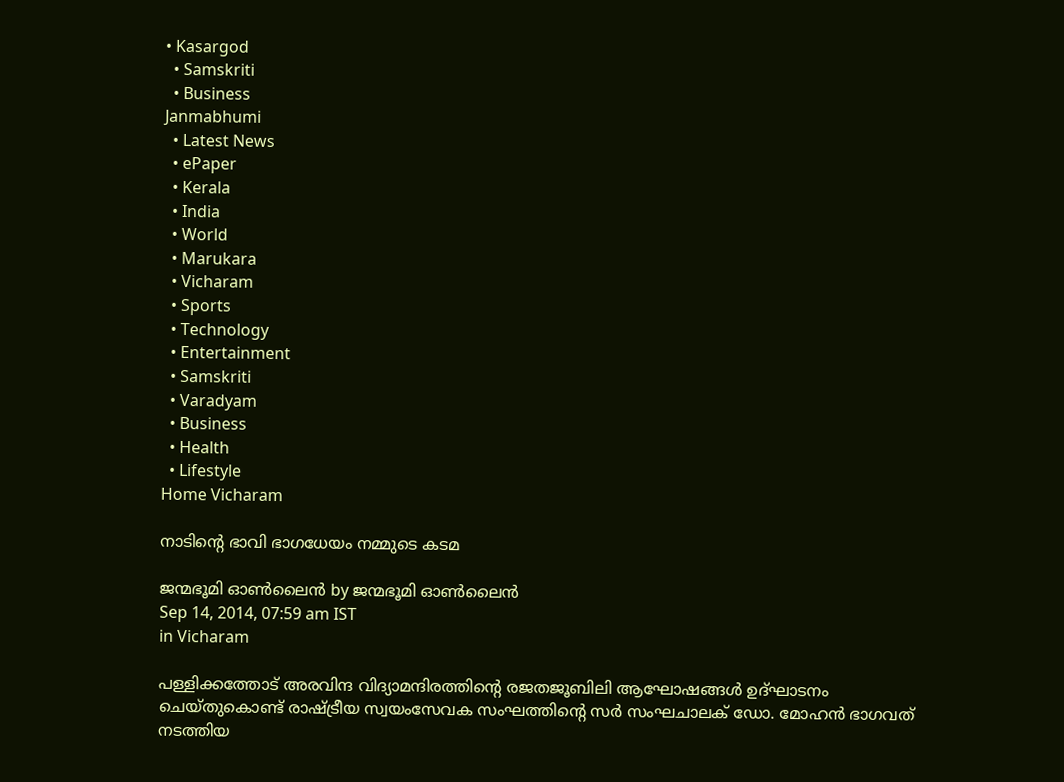• Kasargod
  • Samskriti
  • Business
Janmabhumi
  • Latest News
  • ePaper
  • Kerala
  • India
  • World
  • Marukara
  • Vicharam
  • Sports
  • Technology
  • Entertainment
  • Samskriti
  • Varadyam
  • Business
  • Health
  • Lifestyle
Home Vicharam

നാടിന്റെ ഭാവി ഭാഗധേയം നമ്മുടെ കടമ

ജന്മഭൂമി ഓണ്‍ലൈന്‍ by ജന്മഭൂമി ഓണ്‍ലൈന്‍
Sep 14, 2014, 07:59 am IST
in Vicharam

പള്ളിക്കത്തോട് അരവിന്ദ വിദ്യാമന്ദിരത്തിന്റെ രജതജൂബിലി ആഘോഷങ്ങള്‍ ഉദ്ഘാടനം ചെയ്തുകൊണ്ട് രാഷ്‌ട്രീയ സ്വയംസേവക സംഘത്തിന്റെ സര്‍ സംഘചാലക് ഡോ. മോഹന്‍ ഭാഗവത് നടത്തിയ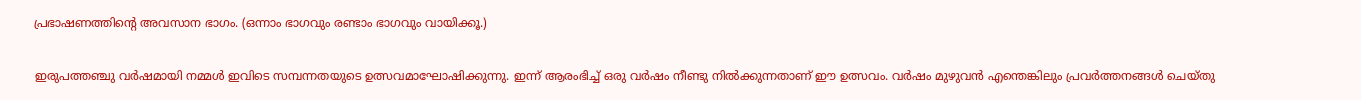പ്രഭാഷണത്തിന്റെ അവസാന ഭാഗം. (ഒന്നാം ഭാഗവും രണ്ടാം ഭാഗവും വായിക്കൂ.)

ഇരുപത്തഞ്ചു വര്‍ഷമായി നമ്മള്‍ ഇവിടെ സമ്പന്നതയുടെ ഉത്സവമാഘോഷിക്കുന്നു. ഇന്ന് ആരംഭിച്ച് ഒരു വര്‍ഷം നീണ്ടു നില്‍ക്കുന്നതാണ് ഈ ഉത്സവം. വര്‍ഷം മുഴുവന്‍ എന്തെങ്കിലും പ്രവര്‍ത്തനങ്ങള്‍ ചെയ്തു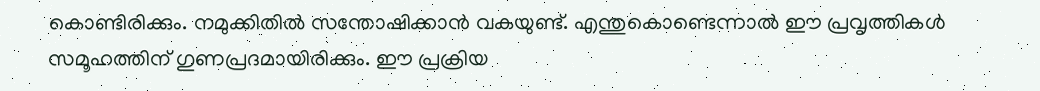കൊണ്ടിരിക്കും. നമുക്കിതില്‍ സന്തോഷിക്കാന്‍ വകയുണ്ട്. എന്തുകൊണ്ടെന്നാല്‍ ഈ പ്രവൃത്തികള്‍ സമൂഹത്തിന് ഗുണപ്രദമായിരിക്കും. ഈ പ്രക്രിയ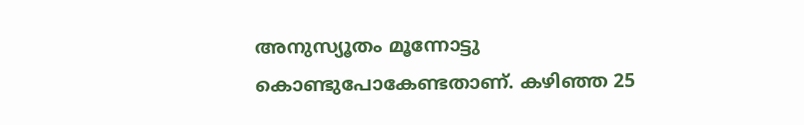അനുസ്യൂതം മൂന്നോട്ടു കൊണ്ടുപോകേണ്ടതാണ്. കഴിഞ്ഞ 25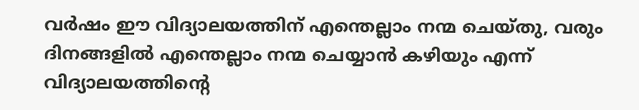വര്‍ഷം ഈ വിദ്യാലയത്തിന് എന്തെല്ലാം നന്മ ചെയ്തു, വരും ദിനങ്ങളില്‍ എന്തെല്ലാം നന്മ ചെയ്യാന്‍ കഴിയും എന്ന് വിദ്യാലയത്തിന്റെ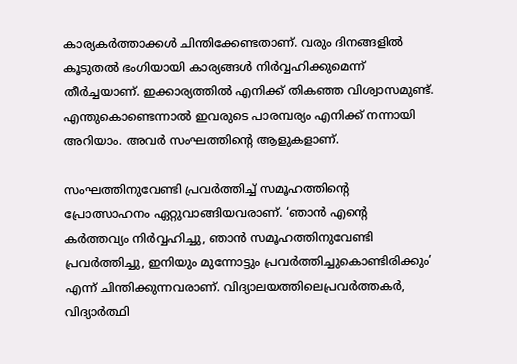കാര്യകര്‍ത്താക്കള്‍ ചിന്തിക്കേണ്ടതാണ്. വരും ദിനങ്ങളില്‍ കൂടുതല്‍ ഭംഗിയായി കാര്യങ്ങള്‍ നിര്‍വ്വഹിക്കുമെന്ന് തീര്‍ച്ചയാണ്. ഇക്കാര്യത്തില്‍ എനിക്ക് തികഞ്ഞ വിശ്വാസമുണ്ട്. എന്തുകൊണ്ടെന്നാല്‍ ഇവരുടെ പാരമ്പര്യം എനിക്ക് നന്നായി അറിയാം. അവര്‍ സംഘത്തിന്റെ ആളുകളാണ്.

സംഘത്തിനുവേണ്ടി പ്രവര്‍ത്തിച്ച് സമൂഹത്തിന്റെ പ്രോത്സാഹനം ഏറ്റുവാങ്ങിയവരാണ്. ‘ഞാന്‍ എന്റെ കര്‍ത്തവ്യം നിര്‍വ്വഹിച്ചു, ഞാന്‍ സമൂഹത്തിനുവേണ്ടി പ്രവര്‍ത്തിച്ചു, ഇനിയും മുന്നോട്ടും പ്രവര്‍ത്തിച്ചുകൊണ്ടിരിക്കും’ എന്ന് ചിന്തിക്കുന്നവരാണ്. വിദ്യാലയത്തിലെപ്രവര്‍ത്തകര്‍, വിദ്യാര്‍ത്ഥി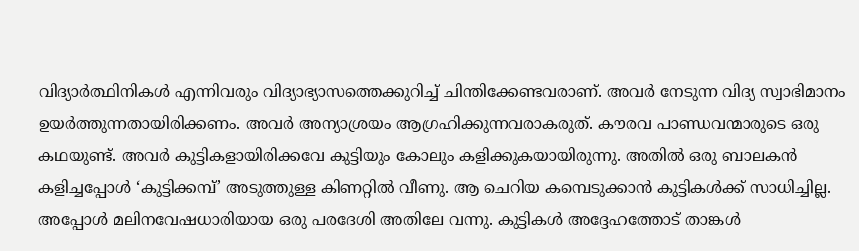വിദ്യാര്‍ത്ഥിനികള്‍ എന്നിവരും വിദ്യാഭ്യാസത്തെക്കുറിച്ച് ചിന്തിക്കേണ്ടവരാണ്. അവര്‍ നേടുന്ന വിദ്യ സ്വാഭിമാനം ഉയര്‍ത്തുന്നതായിരിക്കണം. അവര്‍ അന്യാശ്രയം ആഗ്രഹിക്കുന്നവരാകരുത്. കൗരവ പാണ്ഡവന്മാരുടെ ഒരു കഥയുണ്ട്. അവര്‍ കുട്ടികളായിരിക്കവേ കുട്ടിയും കോലും കളിക്കുകയായിരുന്നു. അതില്‍ ഒരു ബാലകന്‍ കളിച്ചപ്പോള്‍ ‘കുട്ടിക്കമ്പ്’ അടുത്തുള്ള കിണറ്റില്‍ വീണു. ആ ചെറിയ കമ്പെടുക്കാന്‍ കുട്ടികള്‍ക്ക് സാധിച്ചില്ല. അപ്പോള്‍ മലിനവേഷധാരിയായ ഒരു പരദേശി അതിലേ വന്നു. കുട്ടികള്‍ അദ്ദേഹത്തോട് താങ്കള്‍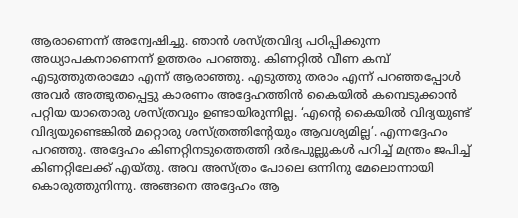ആരാണെന്ന് അന്വേഷിച്ചു. ഞാന്‍ ശസ്ത്രവിദ്യ പഠിപ്പിക്കുന്ന അധ്യാപകനാണെന്ന് ഉത്തരം പറഞ്ഞു. കിണറ്റില്‍ വീണ കമ്പ് എടുത്തുതരാമോ എന്ന് ആരാഞ്ഞു. എടുത്തു തരാം എന്ന് പറഞ്ഞപ്പോള്‍ അവര്‍ അത്ഭുതപ്പെട്ടു കാരണം അദ്ദേഹത്തിന്‍ കൈയില്‍ കമ്പെടുക്കാന്‍ പറ്റിയ യാതൊരു ശസ്ത്രവും ഉണ്ടായിരുന്നില്ല. ‘എന്റെ കൈയില്‍ വിദ്യയുണ്ട് വിദ്യയുണ്ടെങ്കില്‍ മറ്റൊരു ശസ്ത്രത്തിന്റേയും ആവശ്യമില്ല’. എന്നദ്ദേഹം പറഞ്ഞു. അദ്ദേഹം കിണറ്റിനടുത്തെത്തി ദര്‍ഭപുല്ലുകള്‍ പറിച്ച് മന്ത്രം ജപിച്ച് കിണറ്റിലേക്ക് എയ്തു. അവ അസ്ത്രം പോലെ ഒന്നിനു മേലൊന്നായി കൊരുത്തുനിന്നു. അങ്ങനെ അദ്ദേഹം ആ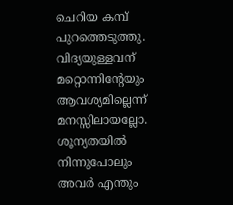ചെറിയ കമ്പ് പുറത്തെടുത്തു. വിദ്യയുള്ളവന് മറ്റൊന്നിന്റേയും ആവശ്യമില്ലെന്ന് മനസ്സിലായല്ലോ. ശൂന്യതയില്‍ നിന്നുപോലും അവര്‍ എന്തും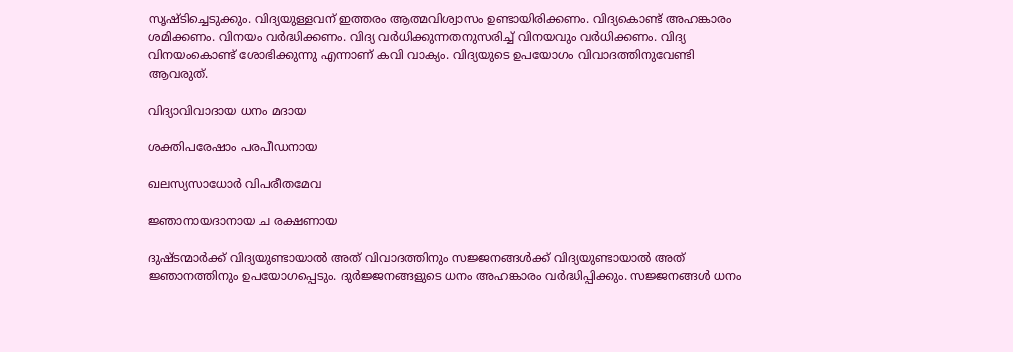സൃഷ്ടിച്ചെടുക്കും. വിദ്യയുള്ളവന് ഇത്തരം ആത്മവിശ്വാസം ഉണ്ടായിരിക്കണം. വിദ്യകൊണ്ട് അഹങ്കാരം ശമിക്കണം. വിനയം വര്‍ദ്ധിക്കണം. വിദ്യ വര്‍ധിക്കുന്നതനുസരിച്ച് വിനയവും വര്‍ധിക്കണം. വിദ്യ വിനയംകൊണ്ട് ശോഭിക്കുന്നു എന്നാണ് കവി വാക്യം. വിദ്യയുടെ ഉപയോഗം വിവാദത്തിനുവേണ്ടി ആവരുത്.

വിദ്യാവിവാദായ ധനം മദായ

ശക്തിപരേഷാം പരപീഡനായ

ഖലസ്യസാധോര്‍ വിപരീതമേവ

ജ്ഞാനായദാനായ ച രക്ഷണായ

ദുഷ്ടന്മാര്‍ക്ക് വിദ്യയുണ്ടായാല്‍ അത് വിവാദത്തിനും സജ്ജനങ്ങള്‍ക്ക് വിദ്യയുണ്ടായാല്‍ അത് ജ്ഞാനത്തിനും ഉപയോഗപ്പെടും. ദുര്‍ജ്ജനങ്ങളുടെ ധനം അഹങ്കാരം വര്‍ദ്ധിപ്പിക്കും. സജ്ജനങ്ങള്‍ ധനം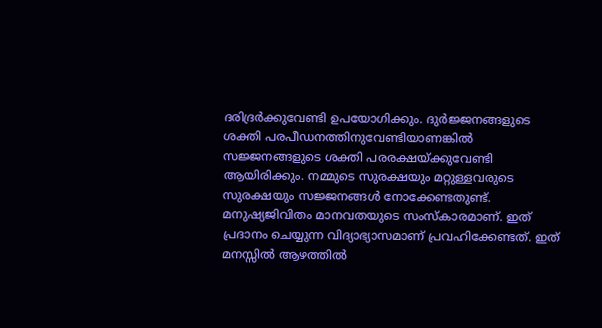ദരിദ്രര്‍ക്കുവേണ്ടി ഉപയോഗിക്കും. ദുര്‍ജ്ജനങ്ങളുടെ ശക്തി പരപീഡനത്തിനുവേണ്ടിയാണങ്കില്‍ സജ്ജനങ്ങളുടെ ശക്തി പരരക്ഷയ്‌ക്കുവേണ്ടി ആയിരിക്കും. നമ്മുടെ സുരക്ഷയും മറ്റുള്ളവരുടെ സുരക്ഷയും സജ്ജനങ്ങള്‍ നോക്കേണ്ടതുണ്ട്. മനുഷ്യജിവിതം മാനവതയുടെ സംസ്‌കാരമാണ്. ഇത് പ്രദാനം ചെയ്യുന്ന വിദ്യാഭ്യാസമാണ് പ്രവഹിക്കേണ്ടത്. ഇത് മനസ്സില്‍ ആഴത്തില്‍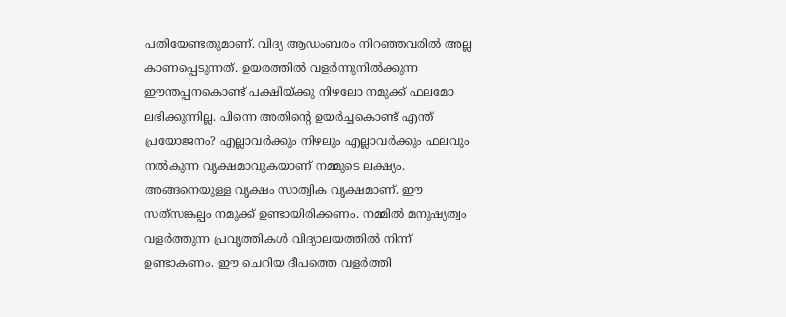പതിയേണ്ടതുമാണ്. വിദ്യ ആഡംബരം നിറഞ്ഞവരില്‍ അല്ല കാണപ്പെടുന്നത്. ഉയരത്തില്‍ വളര്‍ന്നുനില്‍ക്കുന്ന ഈന്തപ്പനകൊണ്ട് പക്ഷിയ്‌ക്കു നിഴലോ നമുക്ക് ഫലമോ ലഭിക്കുന്നില്ല. പിന്നെ അതിന്റെ ഉയര്‍ച്ചകൊണ്ട് എന്ത് പ്രയോജനം? എല്ലാവര്‍ക്കും നിഴലും എല്ലാവര്‍ക്കും ഫലവും നല്‍കുന്ന വൃക്ഷമാവുകയാണ് നമ്മുടെ ലക്ഷ്യം. അങ്ങനെയുള്ള വൃക്ഷം സാത്വിക വൃക്ഷമാണ്. ഈ സത്‌സങ്കല്പം നമുക്ക് ഉണ്ടായിരിക്കണം. നമ്മില്‍ മനുഷ്യത്വം വളര്‍ത്തുന്ന പ്രവൃത്തികള്‍ വിദ്യാലയത്തില്‍ നിന്ന് ഉണ്ടാകണം. ഈ ചെറിയ ദീപത്തെ വളര്‍ത്തി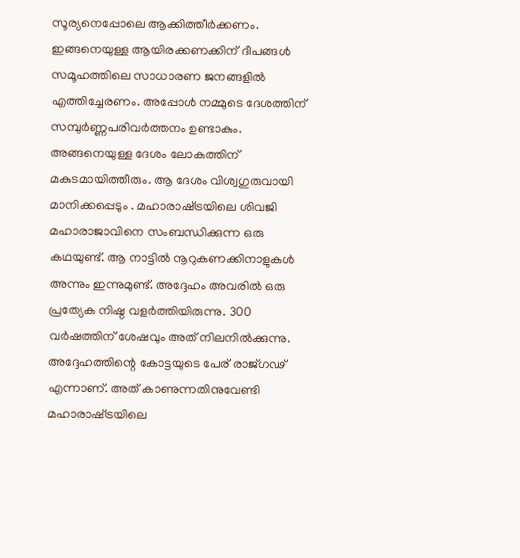സൂര്യനെപ്പോലെ ആക്കിത്തീര്‍ക്കണം. ഇങ്ങനെയുള്ള ആയിരക്കണക്കിന് ദീപങ്ങള്‍ സമൂഹത്തിലെ സാധാരണ ജനങ്ങളില്‍ എത്തിച്ചേരണം. അപ്പോള്‍ നമ്മുടെ ദേശത്തിന് സമ്പുര്‍ണ്ണപരിവര്‍ത്തനം ഉണ്ടാകും. അങ്ങനെയുള്ള ദേശം ലോകത്തിന് മകുടമായിത്തീരും. ആ ദേശം വിശ്വഗുരുവായി മാനിക്കപ്പെടും . മഹാരാഷ്‌ട്രയിലെ ശിവജി മഹാരാജാവിനെ സംബന്ധിക്കുന്ന ഒരു കഥയുണ്ട്. ആ നാട്ടില്‍ നൂറുകണക്കിനാളുകള്‍ അന്നും ഇന്നുമുണ്ട്. അദ്ദേഹം അവരില്‍ ഒരു പ്രത്യേക നിഷ്ഠ വളര്‍ത്തിയിരുന്നു. 300 വര്‍ഷത്തിന് ശേഷവും അത് നിലനില്‍ക്കുന്നു. അദ്ദേഹത്തിന്റെ കോട്ടയുടെ പേര് രാജ്ഗഢ് എന്നാണ്. അത് കാണുന്നതിനുവേണ്ടി മഹാരാഷ്‌ട്രയിലെ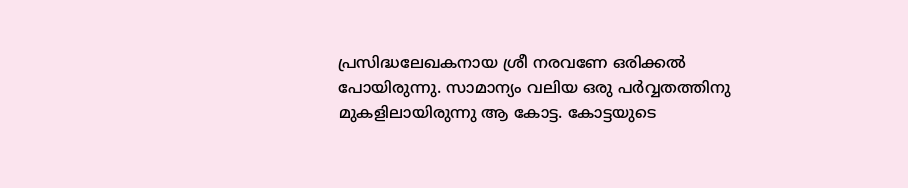പ്രസിദ്ധലേഖകനായ ശ്രീ നരവണേ ഒരിക്കല്‍ പോയിരുന്നു. സാമാന്യം വലിയ ഒരു പര്‍വ്വതത്തിനു മുകളിലായിരുന്നു ആ കോട്ട. കോട്ടയുടെ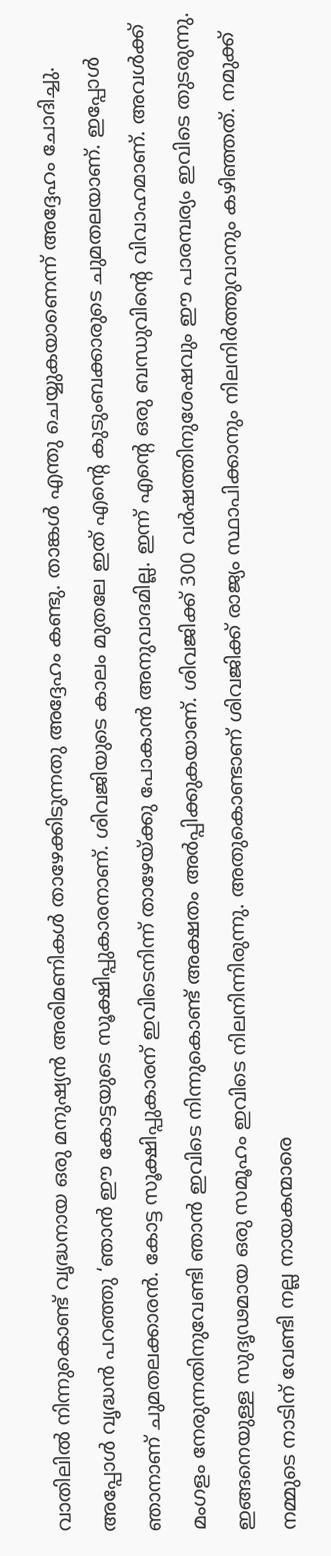വാതിലില്‍ നിന്നുകൊണ്ട് വൃദ്ധനായ ഒരു മനുഷ്യന്‍ അരിമണികള്‍ താഴേക്കിടുന്നതു അദ്ദേഹം കണ്ടു. താങ്കള്‍ എന്തു ചെയ്യുകയാണെന്ന് അദ്ദേഹം ചോദിച്ചു. അപ്പോള്‍ വൃദ്ധന്‍ പറഞ്ഞു ‘ഞാന്‍ ഈ കോട്ടയുടെ സൂക്ഷിപ്പുകാരനാണ്. ശിവജിയുടെ കാലം മുതലേ ഇത് എന്റെ കുടുംബക്കാരുടെ ചുമതലയാണ്. ഇപ്പോള്‍ ഞാനാണ് ചുമതലക്കാരന്‍. കോട്ട സൂക്ഷിപ്പുകാരന് ഇവിടെനിന്ന് താഴേയ്‌ക്കു പോകാന്‍ അനുവാദമില്ല. ഇന്ന് എന്റെ ഒരു ബന്ധുവിന്റെ വിവാഹമാണ്. അവള്‍ക്ക് മംഗളം നേരുന്നതിനുവേണ്ടി ഞാന്‍ ഇവിടെ നിന്നുകൊണ്ട് അക്ഷതം അര്‍പ്പിക്കുകയാണ്. ശിവജിക്ക് 300 വര്‍ഷത്തിനുശേഷവും ഈ പാരമ്പര്യം ഇവിടെ തുടരുന്നു. ഇങ്ങനെയുള്ള സുദൃഢമായ ഒരു സമൂഹം ഇവിടെ നിലനിന്നിരുന്നു. അതുകൊണ്ടാണ് ശിവജിക്ക് രാജ്യം സ്ഥാപിക്കാനും നിലനിര്‍ത്തുവാനും കഴിഞ്ഞത്. നമുക്ക് നമ്മുടെ നാടിന് വേണ്ടി നല്ല നായകന്മാരെ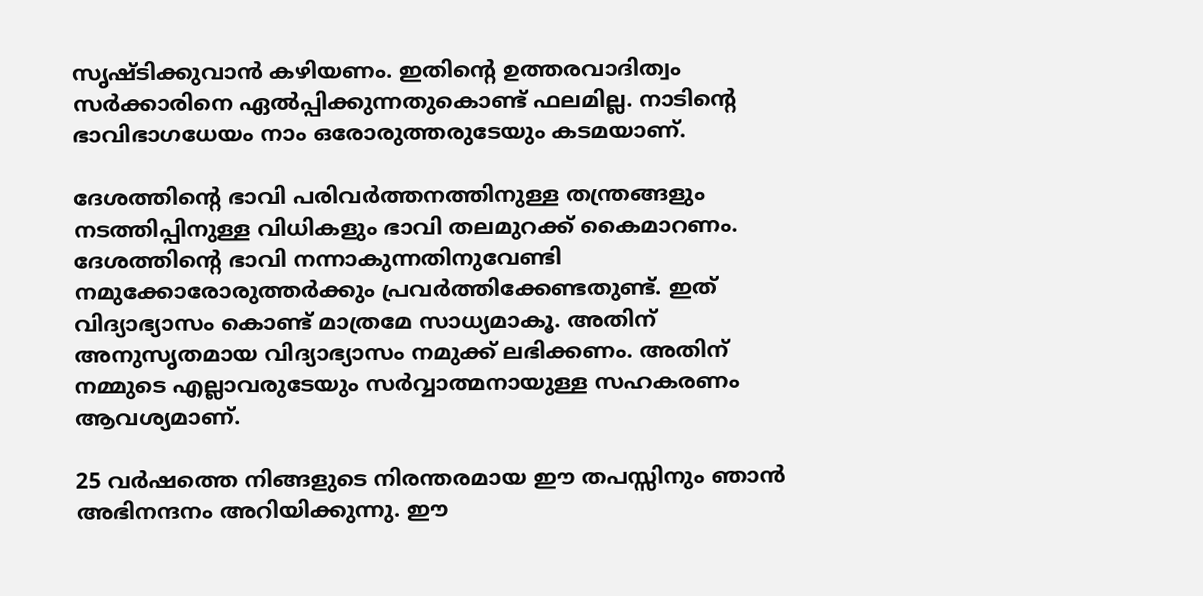സൃഷ്ടിക്കുവാന്‍ കഴിയണം. ഇതിന്റെ ഉത്തരവാദിത്വം സര്‍ക്കാരിനെ ഏല്‍പ്പിക്കുന്നതുകൊണ്ട് ഫലമില്ല. നാടിന്റെ ഭാവിഭാഗധേയം നാം ഒരോരുത്തരുടേയും കടമയാണ്.

ദേശത്തിന്റെ ഭാവി പരിവര്‍ത്തനത്തിനുള്ള തന്ത്രങ്ങളും നടത്തിപ്പിനുള്ള വിധികളും ഭാവി തലമുറക്ക് കൈമാറണം. ദേശത്തിന്റെ ഭാവി നന്നാകുന്നതിനുവേണ്ടി നമുക്കോരോരുത്തര്‍ക്കും പ്രവര്‍ത്തിക്കേണ്ടതുണ്ട്. ഇത് വിദ്യാഭ്യാസം കൊണ്ട് മാത്രമേ സാധ്യമാകൂ. അതിന് അനുസൃതമായ വിദ്യാഭ്യാസം നമുക്ക് ലഭിക്കണം. അതിന് നമ്മുടെ എല്ലാവരുടേയും സര്‍വ്വാത്മനായുള്ള സഹകരണം ആവശ്യമാണ്.

25 വര്‍ഷത്തെ നിങ്ങളുടെ നിരന്തരമായ ഈ തപസ്സിനും ഞാന്‍ അഭിനന്ദനം അറിയിക്കുന്നു. ഈ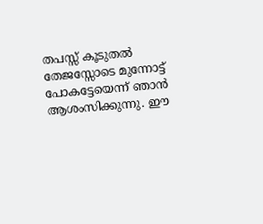തപസ്സ് കൂടുതല്‍ തേജസ്സോടെ മുന്നോട്ട് പോകട്ടേയെന്ന് ഞാന്‍ ആശംസിക്കുന്നു. ഈ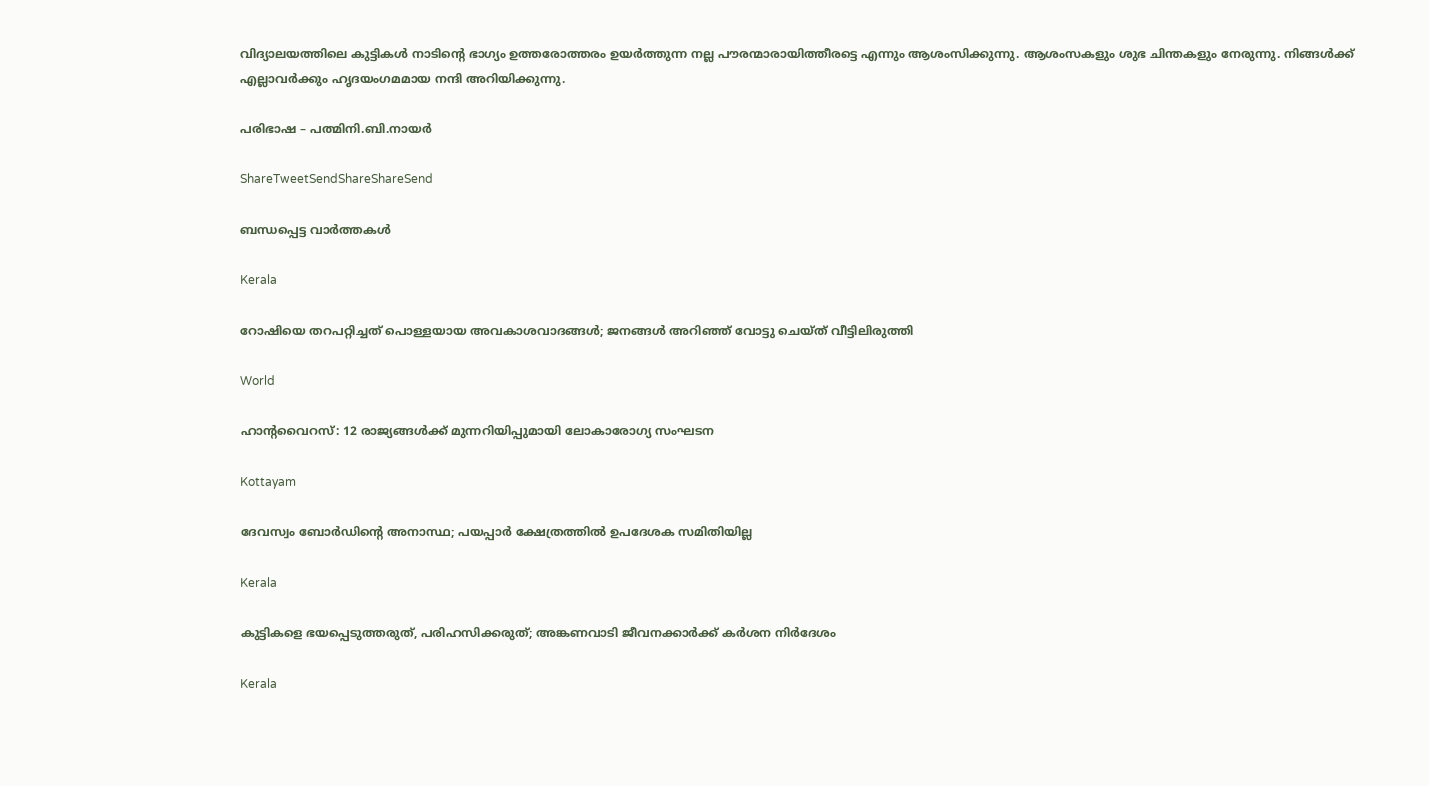വിദ്യാലയത്തിലെ കുട്ടികള്‍ നാടിന്റെ ഭാഗ്യം ഉത്തരോത്തരം ഉയര്‍ത്തുന്ന നല്ല പൗരന്മാരായിത്തീരട്ടെ എന്നും ആശംസിക്കുന്നു. ആശംസകളും ശുഭ ചിന്തകളും നേരുന്നു. നിങ്ങള്‍ക്ക് എല്ലാവര്‍ക്കും ഹൃദയംഗമമായ നന്ദി അറിയിക്കുന്നു.

പരിഭാഷ – പത്മിനി.ബി.നായര്‍

ShareTweetSendShareShareSend

ബന്ധപ്പെട്ട വാര്‍ത്തകള്‍

Kerala

റോഷിയെ തറപറ്റിച്ചത് പൊള്ളയായ അവകാശവാദങ്ങള്‍; ജനങ്ങള്‍ അറിഞ്ഞ് വോട്ടു ചെയ്ത് വീട്ടിലിരുത്തി

World

ഹാൻ്റവൈറസ്: 12 രാജ്യങ്ങൾക്ക് മുന്നറിയിപ്പുമായി ലോകാരോഗ്യ സംഘടന

Kottayam

ദേവസ്വം ബോര്‍ഡിന്റെ അനാസ്ഥ; പയപ്പാര്‍ ക്ഷേത്രത്തില്‍ ഉപദേശക സമിതിയില്ല

Kerala

കുട്ടികളെ ഭയപ്പെടുത്തരുത്, പരിഹസിക്കരുത്; അങ്കണവാടി ജീവനക്കാർക്ക് കർശന നിർദേശം

Kerala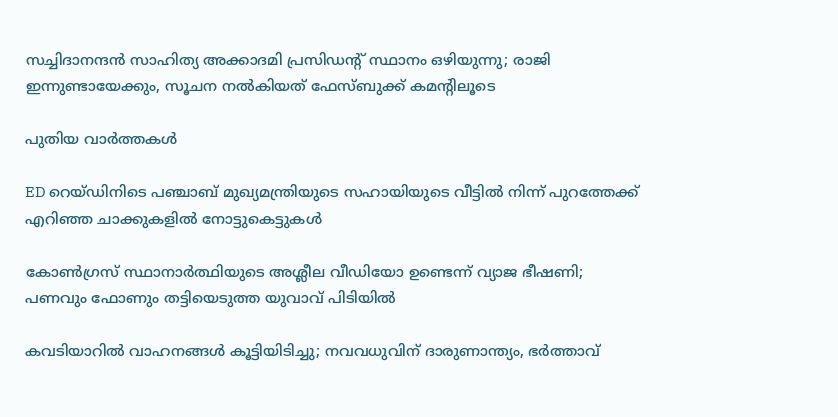സച്ചിദാനന്ദൻ സാഹിത്യ അക്കാദമി പ്രസിഡന്റ് സ്ഥാനം ഒഴിയുന്നു; രാജി ഇന്നുണ്ടായേക്കും, സൂചന നൽകിയത് ഫേസ്ബുക്ക് കമന്റിലൂടെ

പുതിയ വാര്‍ത്തകള്‍

ED റെയ്ഡിനിടെ പഞ്ചാബ് മുഖ്യമന്ത്രിയുടെ സഹായിയുടെ വീട്ടിൽ നിന്ന് പുറത്തേക്ക് എറിഞ്ഞ ചാക്കുകളിൽ നോട്ടുകെട്ടുകൾ

കോൺഗ്രസ് സ്ഥാനാർത്ഥിയുടെ അശ്ലീല വീഡിയോ ഉണ്ടെന്ന് വ്യാജ ഭീഷണി; പണവും ഫോണും തട്ടിയെടുത്ത യുവാവ് പിടിയിൽ

കവടിയാറിൽ വാഹനങ്ങൾ കൂട്ടിയിടിച്ചു; നവവധുവിന് ദാരുണാന്ത്യം, ഭർത്താവ്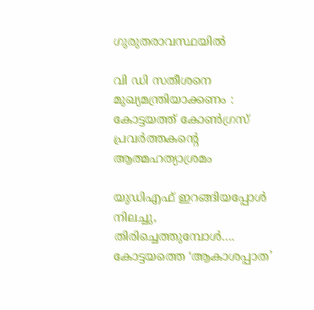ഗുരുതരാവസ്ഥയിൽ

വി ഡി സതീശനെ മുഖ്യമന്ത്രിയാക്കണം : കോട്ടയത്ത് കോൺഗ്രസ് പ്രവർത്തകന്റെ ആത്മഹത്യാശ്രമം

യുഡിഎഫ് ഇറങ്ങിയപ്പോള്‍ നിലച്ചു, തിരിച്ചെത്തുമ്പോള്‍…. കോട്ടയത്തെ ‘ആകാശപ്പാത’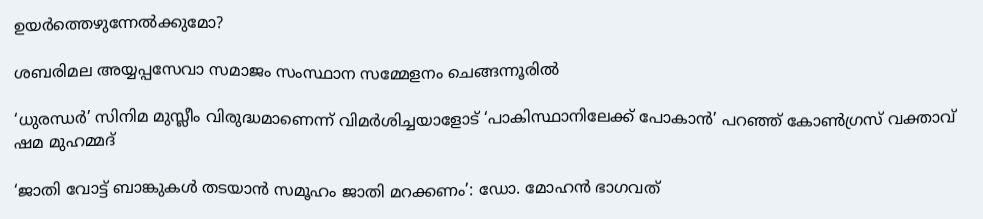ഉയര്‍ത്തെഴുന്നേല്‍ക്കുമോ?

ശബരിമല അയ്യപ്പസേവാ സമാജം സംസ്ഥാന സമ്മേളനം ചെങ്ങന്നൂരില്‍

‘ധുരന്ധർ’ സിനിമ മുസ്ലീം വിരുദ്ധമാണെന്ന് വിമർശിച്ചയാളോട് ‘പാകിസ്ഥാനിലേക്ക് പോകാൻ’ പറഞ്ഞ് കോൺഗ്രസ് വക്താവ് ഷമ മുഹമ്മദ്

‘ജാതി വോട്ട് ബാങ്കുകള്‍ തടയാന്‍ സമൂഹം ജാതി മറക്കണം’: ഡോ. മോഹന്‍ ഭാഗവത്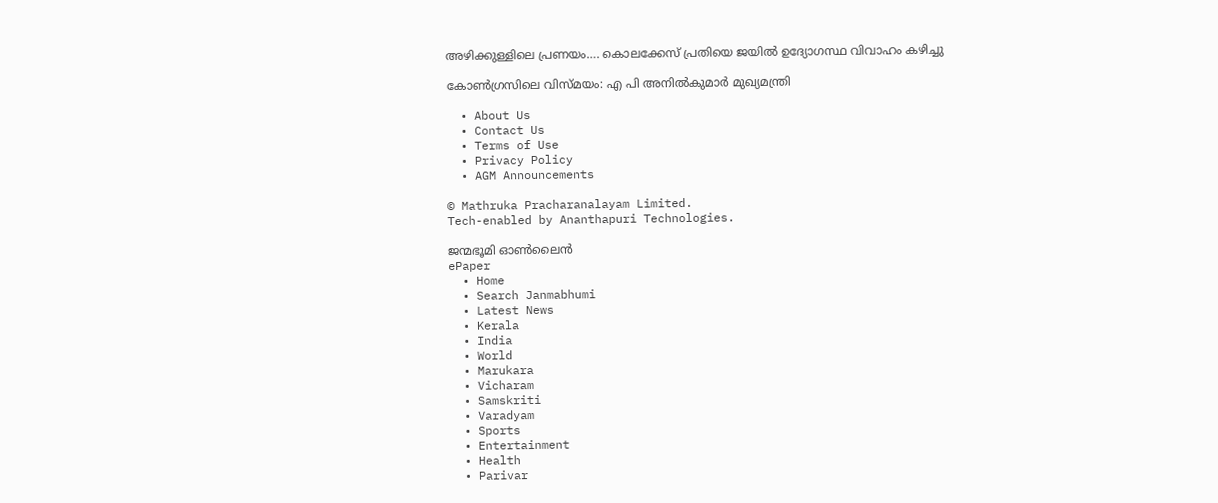അഴിക്കുള്ളിലെ പ്രണയം…. കൊലക്കേസ് പ്രതിയെ ജയിൽ ഉദ്യോഗസ്ഥ വിവാഹം കഴിച്ചു

കോണ്‍ഗ്രസിലെ വിസ്മയം: എ പി അനില്‍കുമാര്‍ മുഖ്യമന്ത്രി

  • About Us
  • Contact Us
  • Terms of Use
  • Privacy Policy
  • AGM Announcements

© Mathruka Pracharanalayam Limited.
Tech-enabled by Ananthapuri Technologies.

ജന്മഭൂമി ഓണ്‍ലൈന്‍
ePaper
  • Home
  • Search Janmabhumi
  • Latest News
  • Kerala
  • India
  • World
  • Marukara
  • Vicharam
  • Samskriti
  • Varadyam
  • Sports
  • Entertainment
  • Health
  • Parivar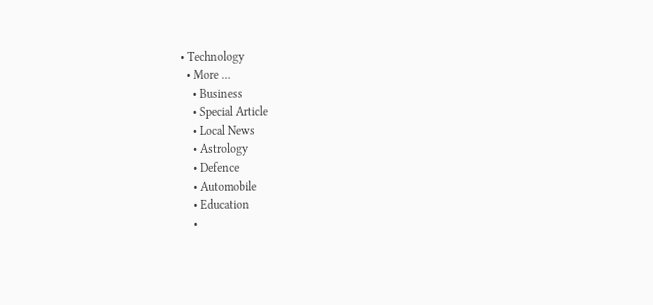• Technology
  • More …
    • Business
    • Special Article
    • Local News
    • Astrology
    • Defence
    • Automobile
    • Education
    •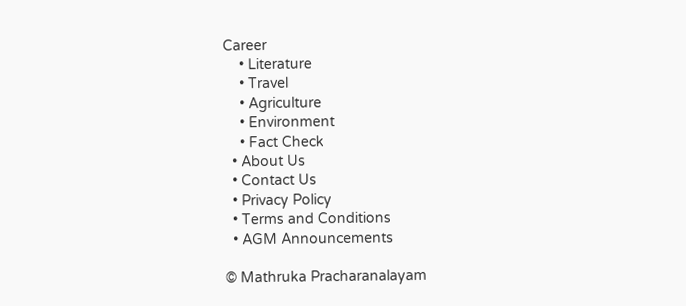Career
    • Literature
    • Travel
    • Agriculture
    • Environment
    • Fact Check
  • About Us
  • Contact Us
  • Privacy Policy
  • Terms and Conditions
  • AGM Announcements

© Mathruka Pracharanalayam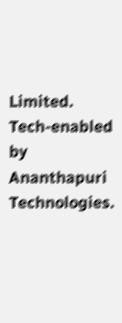Limited.
Tech-enabled by Ananthapuri Technologies.